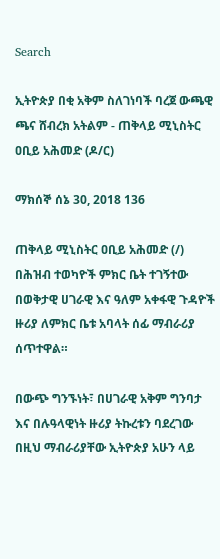Search

ኢትዮጵያ በቂ አቅም ስለገነባች ባረጀ ውጫዊ ጫና ሸብረክ አትልም - ጠቅላይ ሚኒስትር ዐቢይ አሕመድ (ዶ/ር)

ማክሰኞ ሰኔ 30, 2018 136

ጠቅላይ ሚኒስትር ዐቢይ አሕመድ (/) በሕዝብ ተወካዮች ምክር ቤት ተገኝተው በወቅታዊ ሀገራዊ እና ዓለም አቀፋዊ ጉዳዮች ዙሪያ ለምክር ቤቱ አባላት ሰፊ ማብራሪያ ሰጥተዋል።

በውጭ ግንኙነት፣ በሀገራዊ አቅም ግንባታ እና በሉዓላዊነት ዙሪያ ትኩረቱን ባደረገው በዚህ ማብራሪያቸው ኢትዮጵያ አሁን ላይ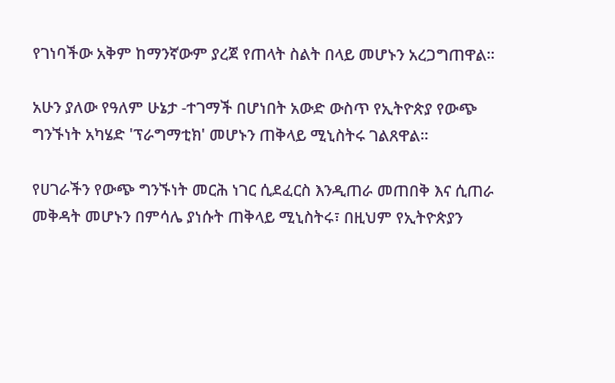የገነባችው አቅም ከማንኛውም ያረጀ የጠላት ስልት በላይ መሆኑን አረጋግጠዋል።

አሁን ያለው የዓለም ሁኔታ -ተገማች በሆነበት አውድ ውስጥ የኢትዮጵያ የውጭ ግንኙነት አካሄድ 'ፕራግማቲክ' መሆኑን ጠቅላይ ሚኒስትሩ ገልጸዋል።

የሀገራችን የውጭ ግንኙነት መርሕ ነገር ሲደፈርስ እንዲጠራ መጠበቅ እና ሲጠራ መቅዳት መሆኑን በምሳሌ ያነሱት ጠቅላይ ሚኒስትሩ፣ በዚህም የኢትዮጵያን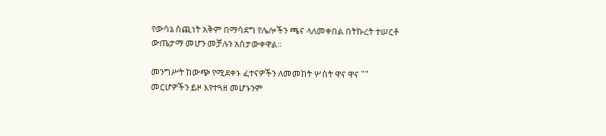የውሳኔ ሰጪነት አቅም በማሳደግ የሌሎችን ጫና ላለመቀበል በትኩረት ተሠርቶ ውጤታማ መሆን መቻሉን አስታውቀዋል።

መንግሥት ከውጭ የሚደቀኑ ፈተናዎችን ለመመከት ሦስት ዋና ዋና "" መርሆዎችን ይዞ እየተጓዘ መሆኑንም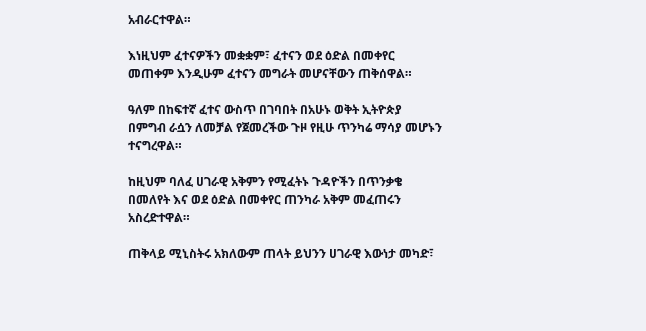አብራርተዋል።

እነዚህም ፈተናዎችን መቋቋም፣ ፈተናን ወደ ዕድል በመቀየር መጠቀም እንዲሁም ፈተናን መግራት መሆናቸውን ጠቅሰዋል።

ዓለም በከፍተኛ ፈተና ውስጥ በገባበት በአሁኑ ወቅት ኢትዮጵያ በምግብ ራሷን ለመቻል የጀመረችው ጉዞ የዚሁ ጥንካሬ ማሳያ መሆኑን ተናግረዋል።

ከዚህም ባለፈ ሀገራዊ አቅምን የሚፈትኑ ጉዳዮችን በጥንቃቄ በመለየት እና ወደ ዕድል በመቀየር ጠንካራ አቅም መፈጠሩን አስረድተዋል።

ጠቅላይ ሚኒስትሩ አክለውም ጠላት ይህንን ሀገራዊ እውነታ መካድ፣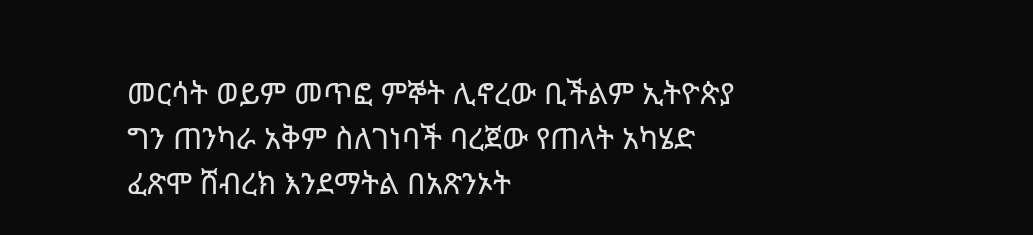መርሳት ወይም መጥፎ ምኞት ሊኖረው ቢችልም ኢትዮጵያ ግን ጠንካራ አቅም ስለገነባች ባረጀው የጠላት አካሄድ ፈጽሞ ሸብረክ እንደማትል በአጽንኦት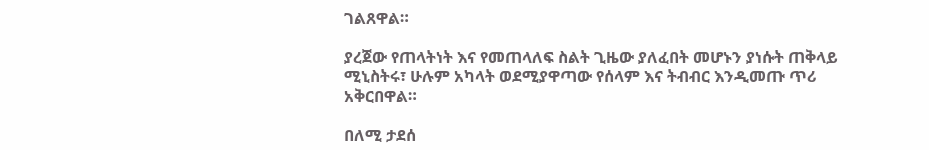ገልጸዋል።

ያረጀው የጠላትነት እና የመጠላለፍ ስልት ጊዜው ያለፈበት መሆኑን ያነሱት ጠቅላይ ሚኒስትሩ፣ ሁሉም አካላት ወደሚያዋጣው የሰላም እና ትብብር እንዲመጡ ጥሪ አቅርበዋል።

በለሚ ታደሰ